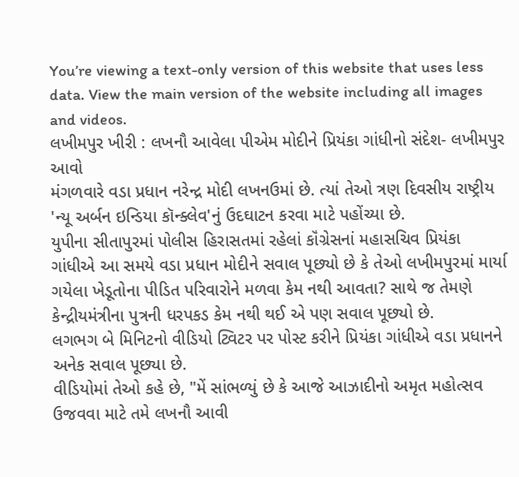You’re viewing a text-only version of this website that uses less data. View the main version of the website including all images and videos.
લખીમપુર ખીરી : લખનૌ આવેલા પીએમ મોદીને પ્રિયંકા ગાંધીનો સંદેશ- લખીમપુર આવો
મંગળવારે વડા પ્રધાન નરેન્દ્ર મોદી લખનઉમાં છે. ત્યાં તેઓ ત્રણ દિવસીય રાષ્ટ્રીય 'ન્યૂ અર્બન ઇન્ડિયા કૉન્ક્લેવ'નું ઉદઘાટન કરવા માટે પહોંચ્યા છે.
યુપીના સીતાપુરમાં પોલીસ હિરાસતમાં રહેલાં કૉંગ્રેસનાં મહાસચિવ પ્રિયંકા ગાંધીએ આ સમયે વડા પ્રધાન મોદીને સવાલ પૂછ્યો છે કે તેઓ લખીમપુરમાં માર્યા ગયેલા ખેડૂતોના પીડિત પરિવારોને મળવા કેમ નથી આવતા? સાથે જ તેમણે કેન્દ્રીયમંત્રીના પુત્રની ધરપકડ કેમ નથી થઈ એ પણ સવાલ પૂછ્યો છે.
લગભગ બે મિનિટનો વીડિયો ટ્વિટર પર પોસ્ટ કરીને પ્રિયંકા ગાંધીએ વડા પ્રધાનને અનેક સવાલ પૂછ્યા છે.
વીડિયોમાં તેઓ કહે છે, "મેં સાંભળ્યું છે કે આજે આઝાદીનો અમૃત મહોત્સવ ઉજવવા માટે તમે લખનૌ આવી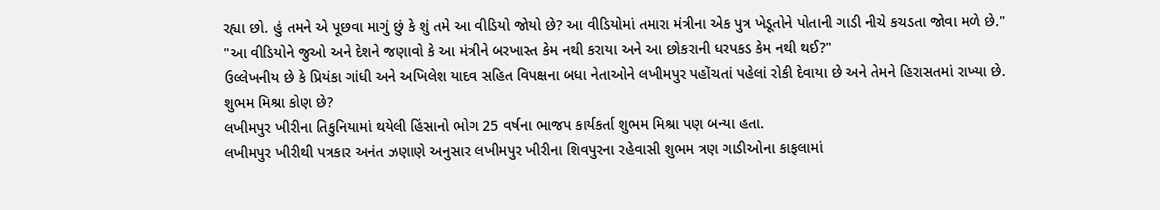રહ્યા છો. હું તમને એ પૂછવા માગું છું કે શું તમે આ વીડિયો જોયો છે? આ વીડિયોમાં તમારા મંત્રીના એક પુત્ર ખેડૂતોને પોતાની ગાડી નીચે કચડતા જોવા મળે છે."
"આ વીડિયોને જુઓ અને દેશને જણાવો કે આ મંત્રીને બરખાસ્ત કેમ નથી કરાયા અને આ છોકરાની ધરપકડ કેમ નથી થઈ?"
ઉલ્લેખનીય છે કે પ્રિયંકા ગાંધી અને અખિલેશ યાદવ સહિત વિપક્ષના બધા નેતાઓને લખીમપુર પહોંચતાં પહેલાં રોકી દેવાયા છે અને તેમને હિરાસતમાં રાખ્યા છે.
શુભમ મિશ્રા કોણ છે?
લખીમપુર ખીરીના તિકુનિયામાં થયેલી હિંસાનો ભોગ 25 વર્ષના ભાજપ કાર્યકર્તા શુભમ મિશ્રા પણ બન્યા હતા.
લખીમપુર ખીરીથી પત્રકાર અનંત ઝણાણે અનુસાર લખીમપુર ખીરીના શિવપુરના રહેવાસી શુભમ ત્રણ ગાડીઓના કાફલામાં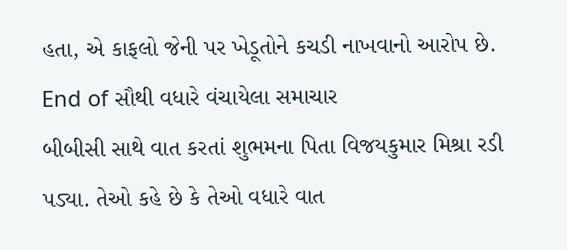હતા, એ કાફલો જેની પર ખેડૂતોને કચડી નાખવાનો આરોપ છે.
End of સૌથી વધારે વંચાયેલા સમાચાર
બીબીસી સાથે વાત કરતાં શુભમના પિતા વિજયકુમાર મિશ્રા રડી પડ્યા. તેઓ કહે છે કે તેઓ વધારે વાત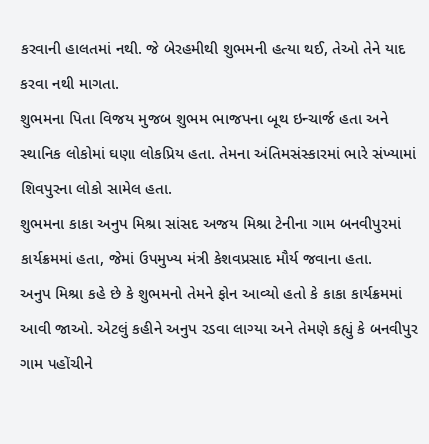કરવાની હાલતમાં નથી. જે બેરહમીથી શુભમની હત્યા થઈ, તેઓ તેને યાદ કરવા નથી માગતા.
શુભમના પિતા વિજય મુજબ શુભમ ભાજપના બૂથ ઇન્ચાર્જ હતા અને સ્થાનિક લોકોમાં ઘણા લોકપ્રિય હતા. તેમના અંતિમસંસ્કારમાં ભારે સંખ્યામાં શિવપુરના લોકો સામેલ હતા.
શુભમના કાકા અનુપ મિશ્રા સાંસદ અજય મિશ્રા ટેનીના ગામ બનવીપુરમાં કાર્યક્રમમાં હતા, જેમાં ઉપમુખ્ય મંત્રી કેશવપ્રસાદ મૌર્ય જવાના હતા.
અનુપ મિશ્રા કહે છે કે શુભમનો તેમને ફોન આવ્યો હતો કે કાકા કાર્યક્રમમાં આવી જાઓ. એટલું કહીને અનુપ રડવા લાગ્યા અને તેમણે કહ્યું કે બનવીપુર ગામ પહોંચીને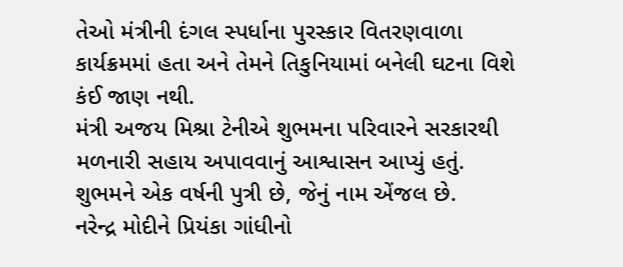તેઓ મંત્રીની દંગલ સ્પર્ધાના પુરસ્કાર વિતરણવાળા કાર્યક્રમમાં હતા અને તેમને તિકુનિયામાં બનેલી ઘટના વિશે કંઈ જાણ નથી.
મંત્રી અજય મિશ્રા ટેનીએ શુભમના પરિવારને સરકારથી મળનારી સહાય અપાવવાનું આશ્વાસન આપ્યું હતું.
શુભમને એક વર્ષની પુત્રી છે, જેનું નામ એંજલ છે.
નરેન્દ્ર મોદીને પ્રિયંકા ગાંધીનો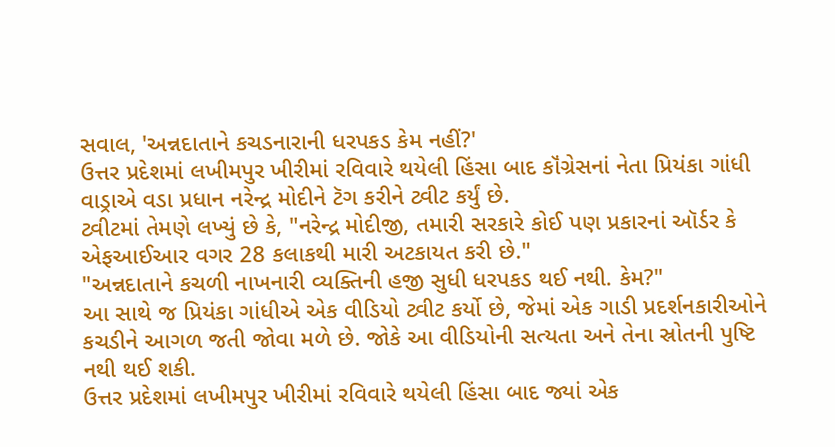સવાલ, 'અન્નદાતાને કચડનારાની ધરપકડ કેમ નહીં?'
ઉત્તર પ્રદેશમાં લખીમપુર ખીરીમાં રવિવારે થયેલી હિંસા બાદ કૉંગ્રેસનાં નેતા પ્રિયંકા ગાંધી વાડ્રાએ વડા પ્રધાન નરેન્દ્ર મોદીને ટૅગ કરીને ટ્વીટ કર્યું છે.
ટ્વીટમાં તેમણે લખ્યું છે કે, "નરેન્દ્ર મોદીજી, તમારી સરકારે કોઈ પણ પ્રકારનાં ઑર્ડર કે એફઆઈઆર વગર 28 કલાકથી મારી અટકાયત કરી છે."
"અન્નદાતાને કચળી નાખનારી વ્યક્તિની હજી સુધી ધરપકડ થઈ નથી. કેમ?"
આ સાથે જ પ્રિયંકા ગાંધીએ એક વીડિયો ટ્વીટ કર્યો છે, જેમાં એક ગાડી પ્રદર્શનકારીઓને કચડીને આગળ જતી જોવા મળે છે. જોકે આ વીડિયોની સત્યતા અને તેના સ્રોતની પુષ્ટિ નથી થઈ શકી.
ઉત્તર પ્રદેશમાં લખીમપુર ખીરીમાં રવિવારે થયેલી હિંસા બાદ જ્યાં એક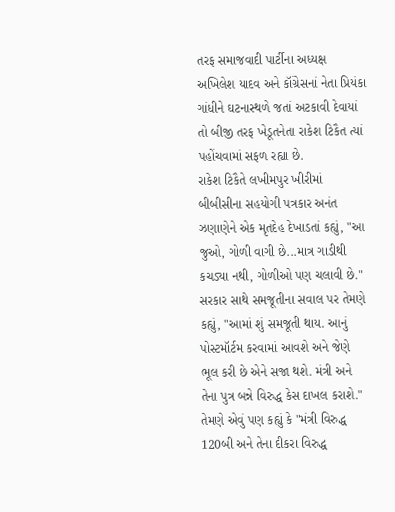તરફ સમાજવાદી પાર્ટીના અધ્યક્ષ અખિલેશ યાદવ અને કૉંગ્રેસનાં નેતા પ્રિયંકા ગાંધીને ઘટનાસ્થળે જતાં અટકાવી દેવાયાં તો બીજી તરફ ખેડૂતનેતા રાકેશ ટિકૈત ત્યાં પહોંચવામાં સફળ રહ્યા છે.
રાકેશ ટિકૈતે લખીમપુર ખીરીમાં બીબીસીના સહયોગી પત્રકાર અનંત ઝણાણેને એક મૃતદેહ દેખાડતાં કહ્યું, "આ જુઓ, ગોળી વાગી છે...માત્ર ગાડીથી કચડ્યા નથી, ગોળીઓ પણ ચલાવી છે."
સરકાર સાથે સમજૂતીના સવાલ પર તેમણે કહ્યું, "આમાં શું સમજૂતી થાય. આનું પોસ્ટમૉર્ટમ કરવામાં આવશે અને જેણે ભૂલ કરી છે એને સજા થશે. મંત્રી અને તેના પુત્ર બન્ને વિરુદ્ધ કેસ દાખલ કરાશે."
તેમણે એવું પણ કહ્યું કે "મંત્રી વિરુદ્ધ 120બી અને તેના દીકરા વિરુદ્ધ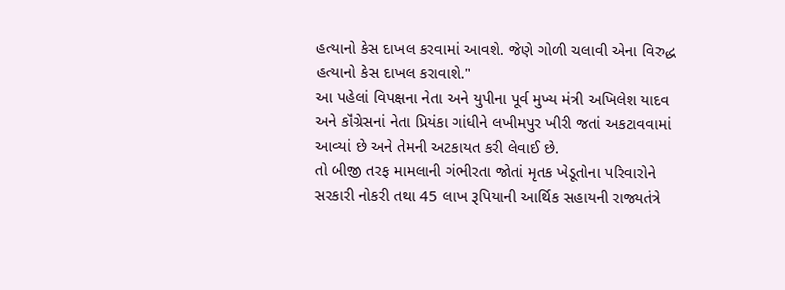હત્યાનો કેસ દાખલ કરવામાં આવશે. જેણે ગોળી ચલાવી એના વિરુદ્ધ હત્યાનો કેસ દાખલ કરાવાશે."
આ પહેલાં વિપક્ષના નેતા અને યુપીના પૂર્વ મુખ્ય મંત્રી અખિલેશ યાદવ અને કૉંગ્રેસનાં નેતા પ્રિયંકા ગાંધીને લખીમપુર ખીરી જતાં અકટાવવામાં આવ્યાં છે અને તેમની અટકાયત કરી લેવાઈ છે.
તો બીજી તરફ મામલાની ગંભીરતા જોતાં મૃતક ખેડૂતોના પરિવારોને સરકારી નોકરી તથા 45 લાખ રૂપિયાની આર્થિક સહાયની રાજ્યતંત્રે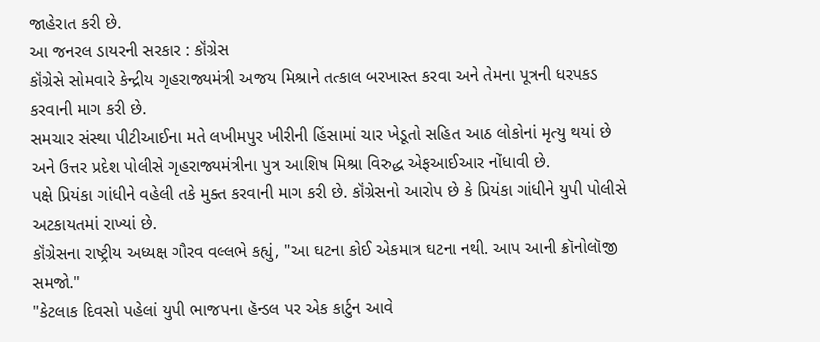જાહેરાત કરી છે.
આ જનરલ ડાયરની સરકાર : કૉંગ્રેસ
કૉંગ્રેસે સોમવારે કેન્દ્રીય ગૃહરાજ્યમંત્રી અજય મિશ્રાને તત્કાલ બરખાસ્ત કરવા અને તેમના પૂત્રની ધરપકડ કરવાની માગ કરી છે.
સમચાર સંસ્થા પીટીઆઈના મતે લખીમપુર ખીરીની હિંસામાં ચાર ખેડૂતો સહિત આઠ લોકોનાં મૃત્યુ થયાં છે અને ઉત્તર પ્રદેશ પોલીસે ગૃહરાજ્યમંત્રીના પુત્ર આશિષ મિશ્રા વિરુદ્ધ એફઆઈઆર નોંધાવી છે.
પક્ષે પ્રિયંકા ગાંધીને વહેલી તકે મુક્ત કરવાની માગ કરી છે. કૉંગ્રેસનો આરોપ છે કે પ્રિયંકા ગાંધીને યુપી પોલીસે અટકાયતમાં રાખ્યાં છે.
કૉંગ્રેસના રાષ્ટ્રીય અધ્યક્ષ ગૌરવ વલ્લભે કહ્યું, "આ ઘટના કોઈ એકમાત્ર ઘટના નથી. આપ આની ક્રૉનોલૉજી સમજો."
"કેટલાક દિવસો પહેલાં યુપી ભાજપના હૅન્ડલ પર એક કાર્ટુન આવે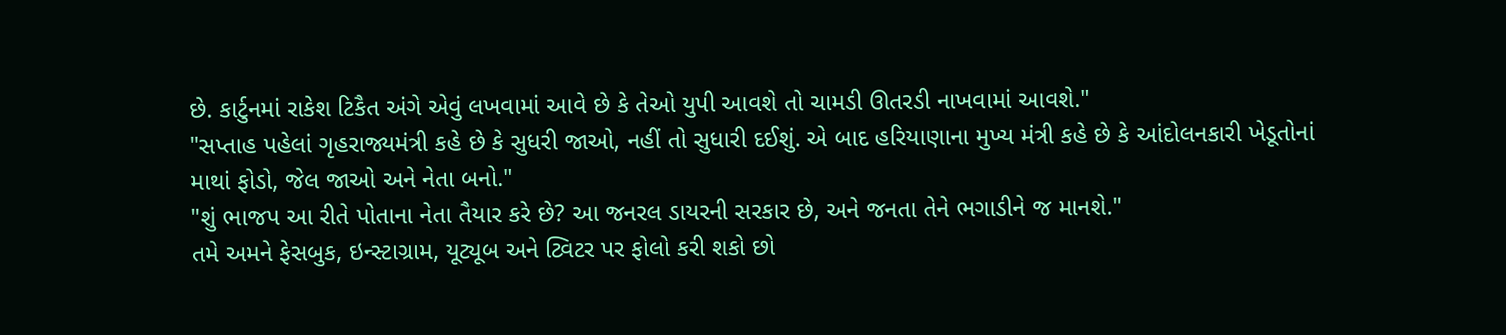છે. કાર્ટુનમાં રાકેશ ટિકૈત અંગે એવું લખવામાં આવે છે કે તેઓ યુપી આવશે તો ચામડી ઊતરડી નાખવામાં આવશે."
"સપ્તાહ પહેલાં ગૃહરાજ્યમંત્રી કહે છે કે સુધરી જાઓ, નહીં તો સુધારી દઈશું. એ બાદ હરિયાણાના મુખ્ય મંત્રી કહે છે કે આંદોલનકારી ખેડૂતોનાં માથાં ફોડો, જેલ જાઓ અને નેતા બનો."
"શું ભાજપ આ રીતે પોતાના નેતા તૈયાર કરે છે? આ જનરલ ડાયરની સરકાર છે, અને જનતા તેને ભગાડીને જ માનશે."
તમે અમને ફેસબુક, ઇન્સ્ટાગ્રામ, યૂટ્યૂબ અને ટ્વિટર પર ફોલો કરી શકો છો